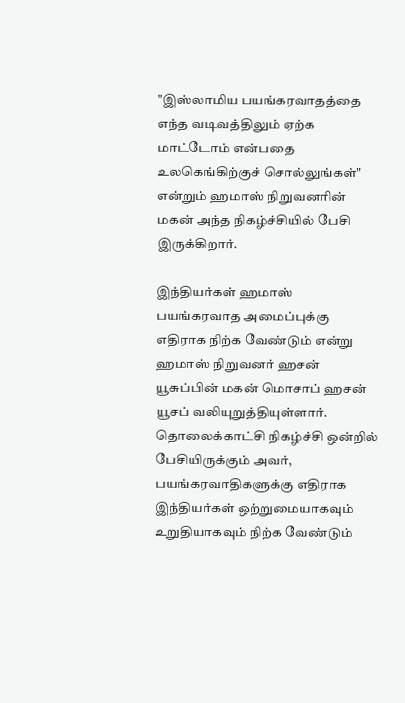"இஸ்லாமிய பயங்கரவாதத்தை எந்த வடிவத்திலும் ஏற்க மாட்டோம் என்பதை உலகெங்கிற்குச் சொல்லுங்கள்" என்றும் ஹமாஸ் நிறுவனரின் மகன் அந்த நிகழ்ச்சியில் பேசி இருக்கிறார்.

இந்தியர்கள் ஹமாஸ் பயங்கரவாத அமைப்புக்கு எதிராக நிற்க வேண்டும் என்று ஹமாஸ் நிறுவனர் ஹசன் யூசுப்பின் மகன் மொசாப் ஹசன் யூசப் வலியுறுத்தியுள்ளார். தொலைக்காட்சி நிகழ்ச்சி ஒன்றில் பேசியிருக்கும் அவர், பயங்கரவாதிகளுக்கு எதிராக இந்தியர்கள் ஒற்றுமையாகவும் உறுதியாகவும் நிற்க வேண்டும்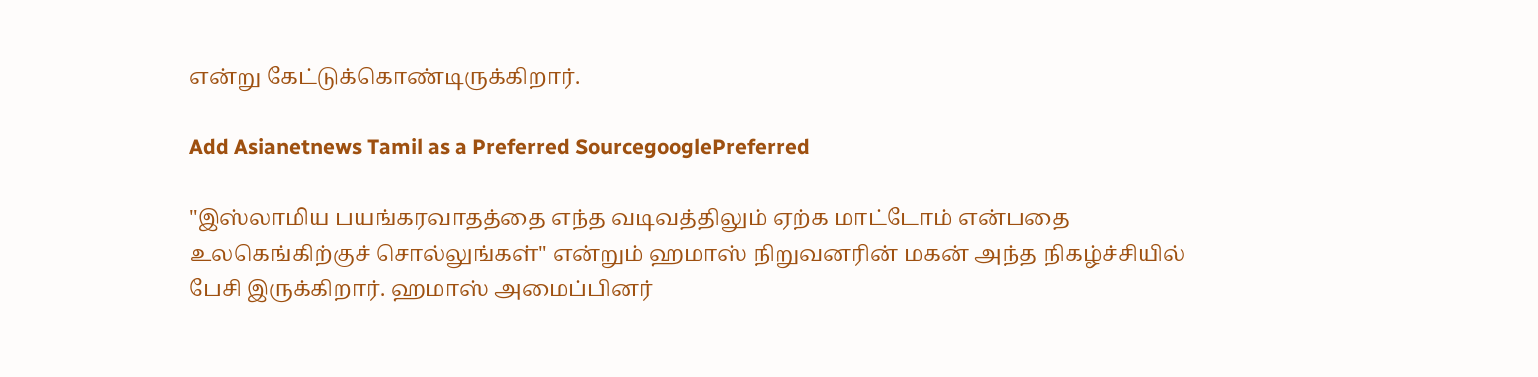என்று கேட்டுக்கொண்டிருக்கிறார்.

Add Asianetnews Tamil as a Preferred SourcegooglePreferred

"இஸ்லாமிய பயங்கரவாதத்தை எந்த வடிவத்திலும் ஏற்க மாட்டோம் என்பதை உலகெங்கிற்குச் சொல்லுங்கள்" என்றும் ஹமாஸ் நிறுவனரின் மகன் அந்த நிகழ்ச்சியில் பேசி இருக்கிறார். ஹமாஸ் அமைப்பினர்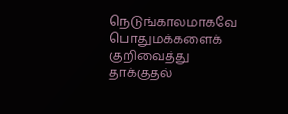நெடுங்காலமாகவே பொதுமக்களைக் குறிவைத்து தாக்குதல்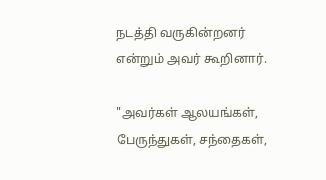நடத்தி வருகின்றனர் என்றும் அவர் கூறினார்.

"அவர்கள் ஆலயங்கள், பேருந்துகள், சந்தைகள்,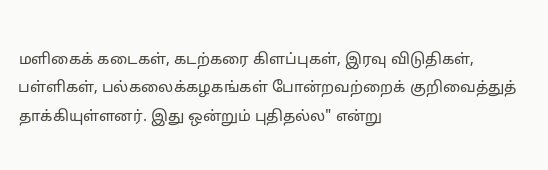மளிகைக் கடைகள், கடற்கரை கிளப்புகள், இரவு விடுதிகள், பள்ளிகள், பல்கலைக்கழகங்கள் போன்றவற்றைக் குறிவைத்துத் தாக்கியுள்ளனர். இது ஒன்றும் புதிதல்ல" என்று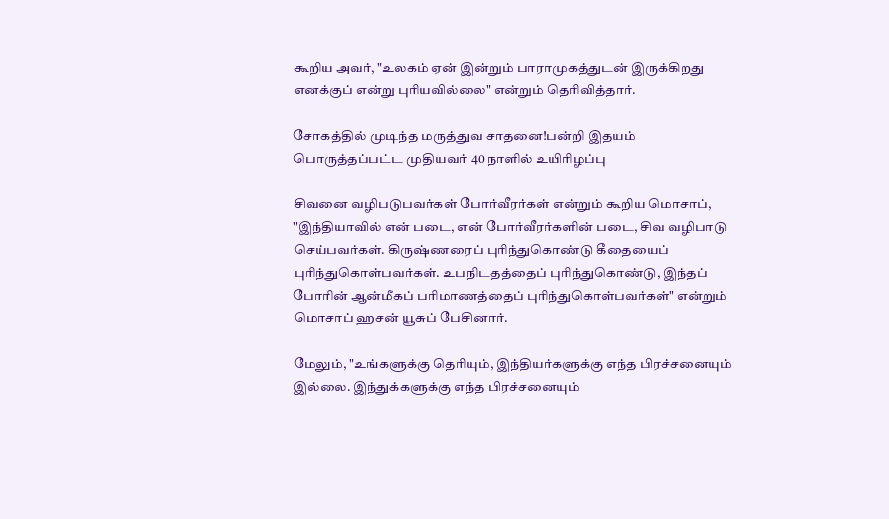கூறிய அவர், "உலகம் ஏன் இன்றும் பாராமுகத்துடன் இருக்கிறது எனக்குப் என்று புரியவில்லை" என்றும் தெரிவித்தார்.

சோகத்தில் முடிந்த மருத்துவ சாதனை!பன்றி இதயம் பொருத்தப்பட்ட முதியவர் 40 நாளில் உயிரிழப்பு

சிவனை வழிபடுபவர்கள் போர்வீரர்கள் என்றும் கூறிய மொசாப், "இந்தியாவில் என் படை, என் போர்வீரர்களின் படை, சிவ வழிபாடு செய்பவர்கள். கிருஷ்ணரைப் புரிந்துகொண்டு கீதையைப் புரிந்துகொள்பவர்கள். உபநிடதத்தைப் புரிந்துகொண்டு, இந்தப் போரின் ஆன்மீகப் பரிமாணத்தைப் புரிந்துகொள்பவர்கள்" என்றும் மொசாப் ஹசன் யூசுப் பேசினார்.

மேலும், "உங்களுக்கு தெரியும், இந்தியர்களுக்கு எந்த பிரச்சனையும் இல்லை. இந்துக்களுக்கு எந்த பிரச்சனையும்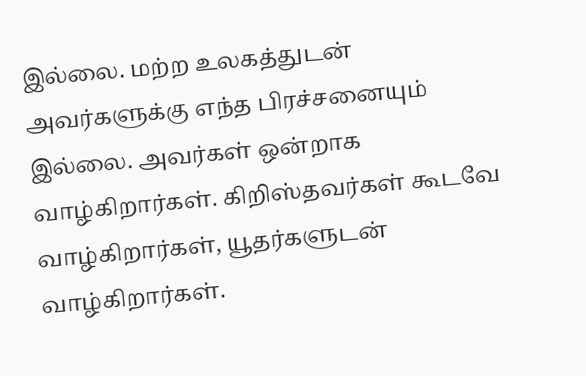இல்லை. மற்ற உலகத்துடன் அவர்களுக்கு எந்த பிரச்சனையும் இல்லை. அவர்கள் ஒன்றாக வாழ்கிறார்கள். கிறிஸ்தவர்கள் கூடவே வாழ்கிறார்கள், யூதர்களுடன் வாழ்கிறார்கள்.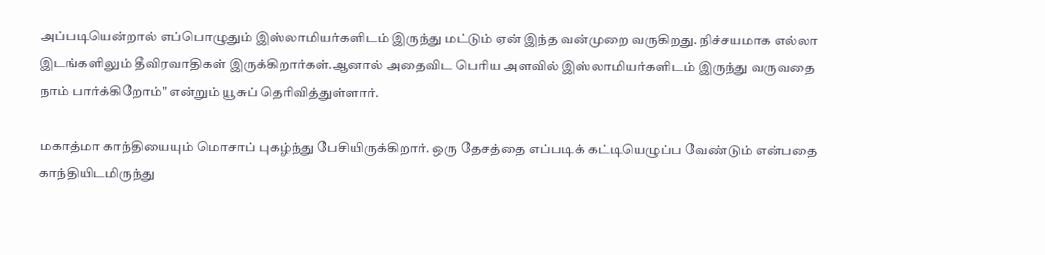அப்படியென்றால் எப்பொழுதும் இஸ்லாமியர்களிடம் இருந்து மட்டும் ஏன் இந்த வன்முறை வருகிறது. நிச்சயமாக எல்லா இடங்களிலும் தீவிரவாதிகள் இருக்கிறார்கள்.ஆனால் அதைவிட பெரிய அளவில் இஸ்லாமியர்களிடம் இருந்து வருவதை நாம் பார்க்கிறோம்" என்றும் யூசுப் தெரிவித்துள்ளார்.

மகாத்மா காந்தியையும் மொசாப் புகழ்ந்து பேசியிருக்கிறார். ஒரு தேசத்தை எப்படிக் கட்டியெழுப்ப வேண்டும் என்பதை காந்தியிடமிருந்து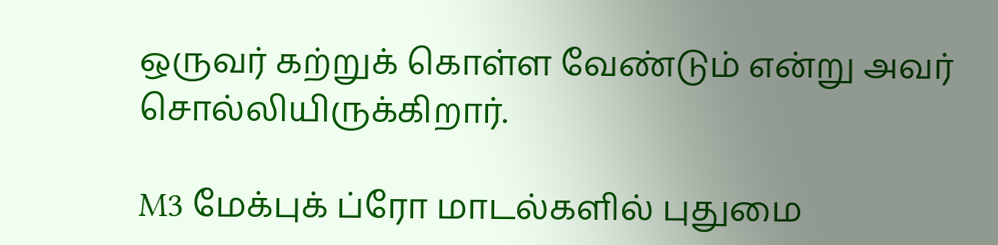ஒருவர் கற்றுக் கொள்ள வேண்டும் என்று அவர் சொல்லியிருக்கிறார்.

M3 மேக்புக் ப்ரோ மாடல்களில் புதுமை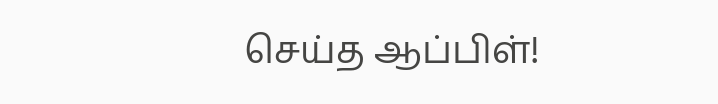செய்த ஆப்பிள்!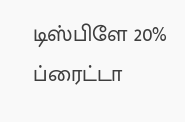டிஸ்பிளே 20% ப்ரைட்டா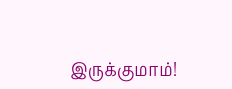இருக்குமாம்!